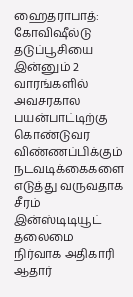ஹைதராபாத்: கோவிஷீல்டு தடுப்பூசியை இன்னும் 2 வாரங்களில் அவசரகால பயன்பாட்டிற்கு கொண்டுவர விண்ணப்பிக்கும் நடவடிக்கைகளை எடுத்து வருவதாக சீரம் இன்ஸ்டிடியூட் தலைமை நிர்வாக அதிகாரி ஆதார்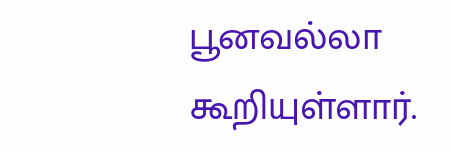பூனவல்லா கூறியுள்ளார்.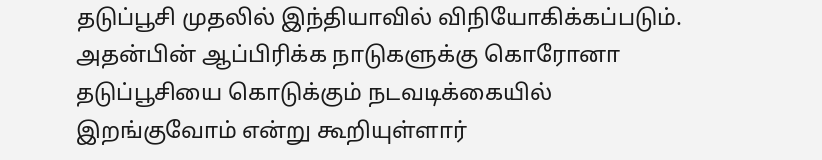தடுப்பூசி முதலில் இந்தியாவில் விநியோகிக்கப்படும். அதன்பின் ஆப்பிரிக்க நாடுகளுக்கு கொரோனா தடுப்பூசியை கொடுக்கும் நடவடிக்கையில் இறங்குவோம் என்று கூறியுள்ளார்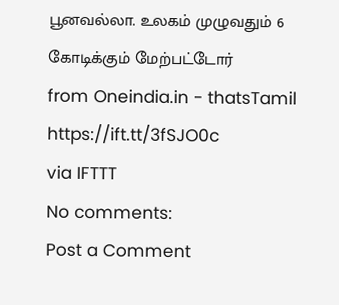பூனவல்லா. உலகம் முழுவதும் 6 கோடிக்கும் மேற்பட்டோர்
from Oneindia.in - thatsTamil https://ift.tt/3fSJO0c
via IFTTT
No comments:
Post a Comment